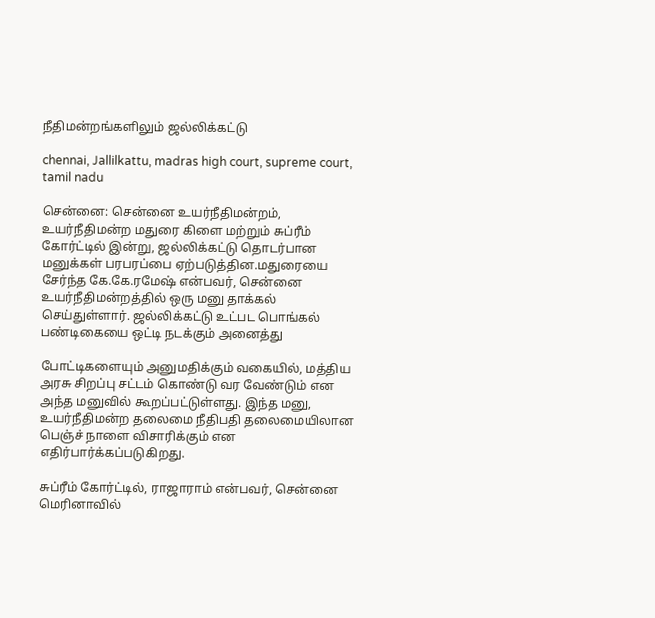நீதிமன்றங்களிலும் ஜல்லிக்கட்டு

chennai, Jallilkattu, madras high court, supreme court, tamil nadu

சென்னை: சென்னை உயர்நீதிமன்றம், உயர்நீதிமன்ற மதுரை கிளை மற்றும் சுப்ரீம் கோர்ட்டில் இன்று, ஜல்லிக்கட்டு தொடர்பான மனுக்கள் பரபரப்பை ஏற்படுத்தின.மதுரையை சேர்ந்த கே.கே.ரமேஷ் என்பவர், சென்னை உயர்நீதிமன்றத்தில் ஒரு மனு தாக்கல் செய்துள்ளார். ஜல்லிக்கட்டு உட்பட பொங்கல் பண்டிகையை ஒட்டி நடக்கும் அனைத்து

போட்டிகளையும் அனுமதிக்கும் வகையில், மத்திய அரசு சிறப்பு சட்டம் கொண்டு வர வேண்டும் என அந்த மனுவில் கூறப்பட்டுள்ளது. இந்த மனு, உயர்நீதிமன்ற தலைமை நீதிபதி தலைமையிலான பெஞ்ச் நாளை விசாரிக்கும் என எதிர்பார்க்கப்படுகிறது.

சுப்ரீம் கோர்ட்டில், ராஜாராம் என்பவர், சென்னை மெரினாவில்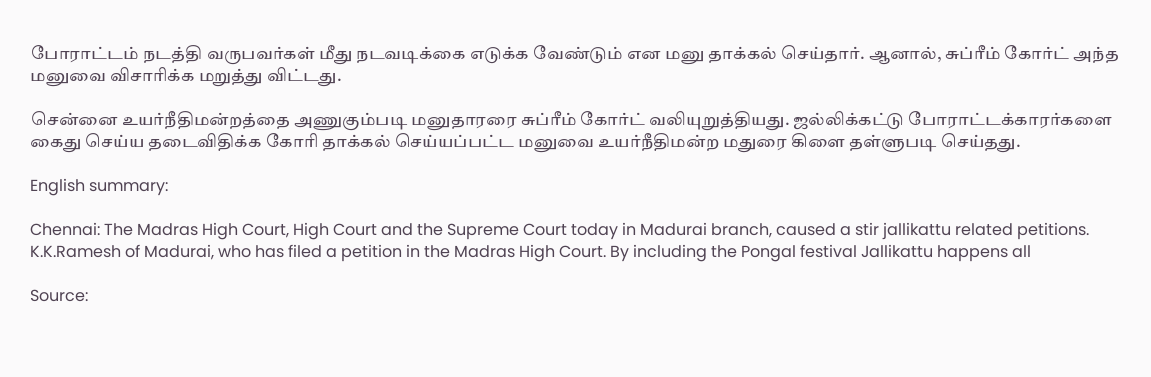போராட்டம் நடத்தி வருபவர்கள் மீது நடவடிக்கை எடுக்க வேண்டும் என மனு தாக்கல் செய்தார். ஆனால், சுப்ரீம் கோர்ட் அந்த மனுவை விசாரிக்க மறுத்து விட்டது.

சென்னை உயர்நீதிமன்றத்தை அணுகும்படி மனுதாரரை சுப்ரீம் கோர்ட் வலியுறுத்தியது. ஜல்லிக்கட்டு போராட்டக்காரர்களை கைது செய்ய தடைவிதிக்க கோரி தாக்கல் செய்யப்பட்ட மனுவை உயர்நீதிமன்ற மதுரை கிளை தள்ளுபடி செய்தது.

English summary:

Chennai: The Madras High Court, High Court and the Supreme Court today in Madurai branch, caused a stir jallikattu related petitions. K.K.Ramesh of Madurai, who has filed a petition in the Madras High Court. By including the Pongal festival Jallikattu happens all

Source: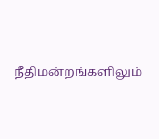நீதிமன்றங்களிலும்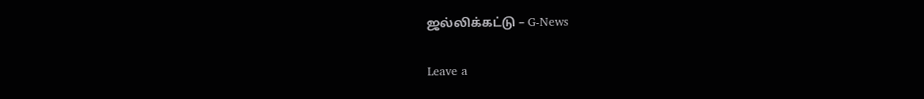ஜல்லிக்கட்டு – G-News

Leave a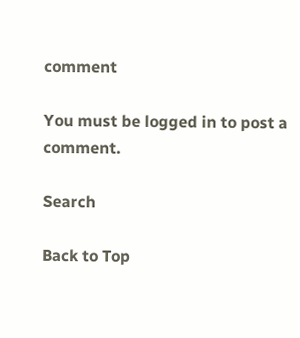comment

You must be logged in to post a comment.

Search

Back to Top